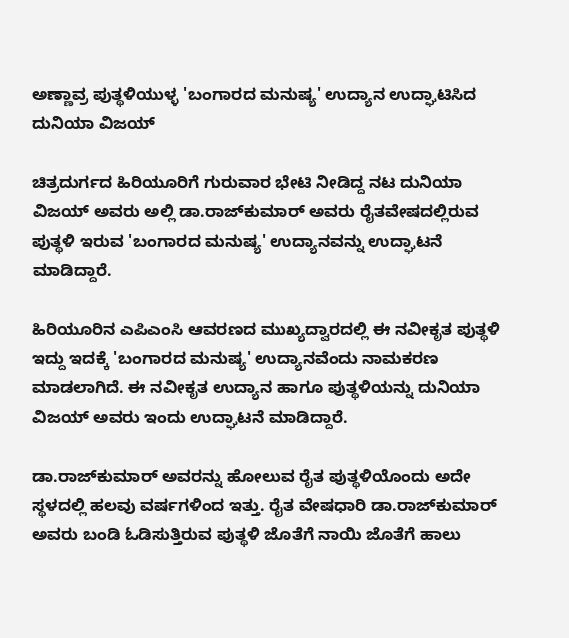ಅಣ್ಣಾವ್ರ ಪುತ್ಥಳಿಯುಳ್ಳ 'ಬಂಗಾರದ ಮನುಷ್ಯ' ಉದ್ಯಾನ ಉದ್ಘಾಟಿಸಿದ ದುನಿಯಾ ವಿಜಯ್

ಚಿತ್ರದುರ್ಗದ ಹಿರಿಯೂರಿಗೆ ಗುರುವಾರ ಭೇಟಿ ನೀಡಿದ್ದ ನಟ ದುನಿಯಾ ವಿಜಯ್ ಅವರು ಅಲ್ಲಿ ಡಾ.ರಾಜ್‌ಕುಮಾರ್ ಅವರು ರೈತವೇಷದಲ್ಲಿರುವ ಪುತ್ಥಳಿ ಇರುವ 'ಬಂಗಾರದ ಮನುಷ್ಯ' ಉದ್ಯಾನವನ್ನು ಉದ್ಘಾಟನೆ ಮಾಡಿದ್ದಾರೆ.

ಹಿರಿಯೂರಿನ ಎಪಿಎಂಸಿ ಆವರಣದ ಮುಖ್ಯದ್ವಾರದಲ್ಲಿ ಈ ನವೀಕೃತ ಪುತ್ಥಳಿ ಇದ್ದು ಇದಕ್ಕೆ 'ಬಂಗಾರದ ಮನುಷ್ಯ' ಉದ್ಯಾನವೆಂದು ನಾಮಕರಣ ಮಾಡಲಾಗಿದೆ. ಈ ನವೀಕೃತ ಉದ್ಯಾನ ಹಾಗೂ ಪುತ್ಥಳಿಯನ್ನು ದುನಿಯಾ ವಿಜಯ್ ಅವರು ಇಂದು ಉದ್ಘಾಟನೆ ಮಾಡಿದ್ದಾರೆ.

ಡಾ.ರಾಜ್‌ಕುಮಾರ್ ಅವರನ್ನು ಹೋಲುವ ರೈತ ಪುತ್ಥಳಿಯೊಂದು ಅದೇ ಸ್ಥಳದಲ್ಲಿ ಹಲವು ವರ್ಷಗಳಿಂದ ಇತ್ತು. ರೈತ ವೇಷಧಾರಿ ಡಾ.ರಾಜ್‌ಕುಮಾರ್ ಅವರು ಬಂಡಿ ಓಡಿಸುತ್ತಿರುವ ಪುತ್ಥಳಿ ಜೊತೆಗೆ ನಾಯಿ ಜೊತೆಗೆ ಹಾಲು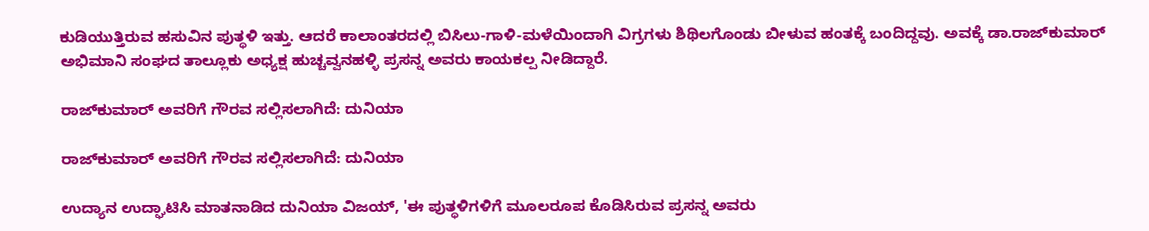ಕುಡಿಯುತ್ತಿರುವ ಹಸುವಿನ ಪುತ್ಥಳಿ ಇತ್ತು. ಆದರೆ ಕಾಲಾಂತರದಲ್ಲಿ ಬಿಸಿಲು-ಗಾಳಿ-ಮಳೆಯಿಂದಾಗಿ ವಿಗ್ರಗಳು ಶಿಥಿಲಗೊಂಡು ಬೀಳುವ ಹಂತಕ್ಕೆ ಬಂದಿದ್ದವು. ಅವಕ್ಕೆ ಡಾ.ರಾಜ್‌ಕುಮಾರ್ ಅಭಿಮಾನಿ ಸಂಘದ ತಾಲ್ಲೂಕು ಅಧ್ಯಕ್ಷ ಹುಚ್ಚವ್ವನಹಳ್ಳಿ ಪ್ರಸನ್ನ ಅವರು ಕಾಯಕಲ್ಪ ನೀಡಿದ್ದಾರೆ.

ರಾಜ್‌ಕುಮಾರ್ ಅವರಿಗೆ ಗೌರವ ಸಲ್ಲಿಸಲಾಗಿದೆ: ದುನಿಯಾ

ರಾಜ್‌ಕುಮಾರ್ ಅವರಿಗೆ ಗೌರವ ಸಲ್ಲಿಸಲಾಗಿದೆ: ದುನಿಯಾ

ಉದ್ಯಾನ ಉದ್ಘಾಟಿಸಿ ಮಾತನಾಡಿದ ದುನಿಯಾ ವಿಜಯ್, 'ಈ ಪುತ್ಥಳಿಗಳಿಗೆ ಮೂಲರೂಪ ಕೊಡಿಸಿರುವ ಪ್ರಸನ್ನ ಅವರು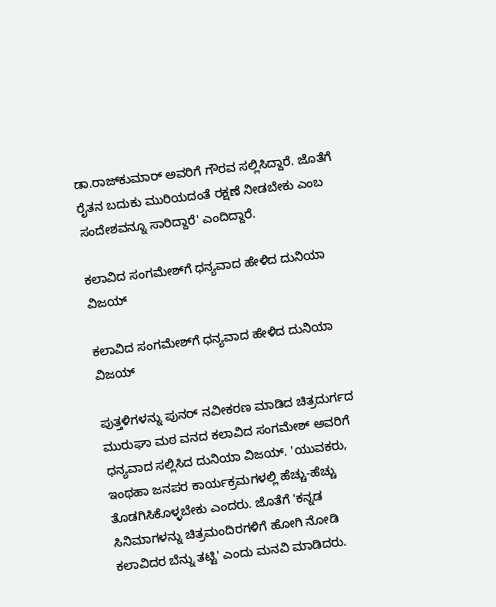ಡಾ.ರಾಜ್‌ಕುಮಾರ್ ಅವರಿಗೆ ಗೌರವ ಸಲ್ಲಿಸಿದ್ದಾರೆ. ಜೊತೆಗೆ ರೈತನ ಬದುಕು ಮುರಿಯದಂತೆ ರಕ್ಷಣೆ ನೀಡಬೇಕು ಎಂಬ ಸಂದೇಶವನ್ನೂ ಸಾರಿದ್ದಾರೆ' ಎಂದಿದ್ದಾರೆ.

ಕಲಾವಿದ ಸಂಗಮೇಶ್‌ಗೆ ಧನ್ಯವಾದ ಹೇಳಿದ ದುನಿಯಾ ವಿಜಯ್

ಕಲಾವಿದ ಸಂಗಮೇಶ್‌ಗೆ ಧನ್ಯವಾದ ಹೇಳಿದ ದುನಿಯಾ ವಿಜಯ್

ಪುತ್ತಳಿಗಳನ್ನು ಪುನರ್‌ ನವೀಕರಣ ಮಾಡಿದ ಚಿತ್ರದುರ್ಗದ ಮುರುಘಾ ಮಠ ವನದ ಕಲಾವಿದ ಸಂಗಮೇಶ್ ಅವರಿಗೆ ಧನ್ಯವಾದ ಸಲ್ಲಿಸಿದ ದುನಿಯಾ ವಿಜಯ್. 'ಯುವಕರು, ಇಂಥಹಾ ಜನಪರ ಕಾರ್ಯಕ್ರಮಗಳಲ್ಲಿ ಹೆಚ್ಚು-ಹೆಚ್ಚು ತೊಡಗಿಸಿಕೊಳ್ಳಬೇಕು ಎಂದರು. ಜೊತೆಗೆ 'ಕನ್ನಡ ಸಿನಿಮಾಗಳನ್ನು ಚಿತ್ರಮಂದಿರಗಳಿಗೆ ಹೋಗಿ ನೋಡಿ ಕಲಾವಿದರ ಬೆನ್ನು ತಟ್ಟಿ' ಎಂದು ಮನವಿ ಮಾಡಿದರು.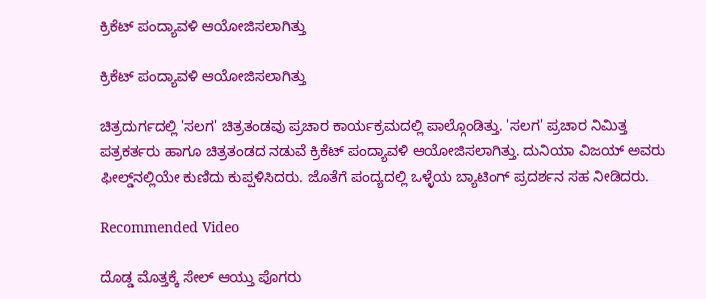ಕ್ರಿಕೆಟ್ ಪಂದ್ಯಾವಳಿ ಆಯೋಜಿಸಲಾಗಿತ್ತು

ಕ್ರಿಕೆಟ್ ಪಂದ್ಯಾವಳಿ ಆಯೋಜಿಸಲಾಗಿತ್ತು

ಚಿತ್ರದುರ್ಗದಲ್ಲಿ 'ಸಲಗ' ಚಿತ್ರತಂಡವು ಪ್ರಚಾರ ಕಾರ್ಯಕ್ರಮದಲ್ಲಿ ಪಾಲ್ಗೊಂಡಿತ್ತು. 'ಸಲಗ' ಪ್ರಚಾರ ನಿಮಿತ್ತ ಪತ್ರಕರ್ತರು ಹಾಗೂ ಚಿತ್ರತಂಡದ ನಡುವೆ ಕ್ರಿಕೆಟ್ ಪಂದ್ಯಾವಳಿ ಆಯೋಜಿಸಲಾಗಿತ್ತು. ದುನಿಯಾ ವಿಜಯ್ ಅವರು ಫೀಲ್ಡ್‌ನಲ್ಲಿಯೇ ಕುಣಿದು ಕುಪ್ಪಳಿಸಿದರು. ಜೊತೆಗೆ ಪಂದ್ಯದಲ್ಲಿ ಒಳ್ಳೆಯ ಬ್ಯಾಟಿಂಗ್ ಪ್ರದರ್ಶನ ಸಹ ನೀಡಿದರು.

Recommended Video

ದೊಡ್ಡ ಮೊತ್ತಕ್ಕೆ ಸೇಲ್ ಆಯ್ತು ಪೊಗರು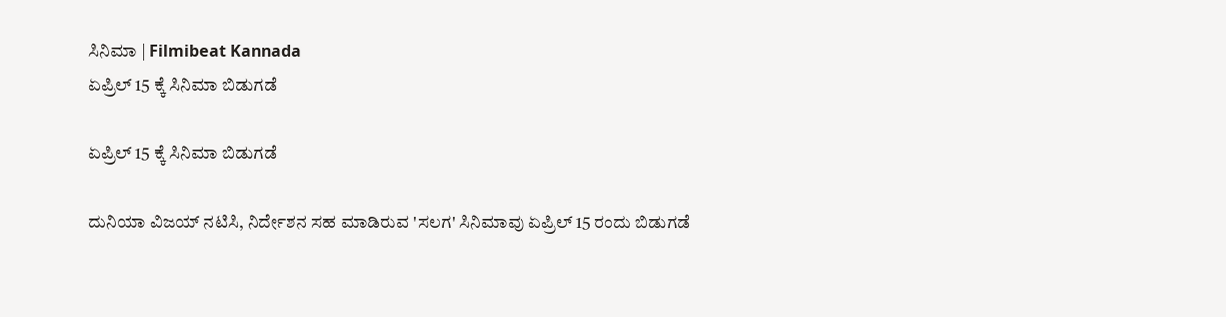ಸಿನಿಮಾ | Filmibeat Kannada
ಏಪ್ರಿಲ್ 15 ಕ್ಕೆ ಸಿನಿಮಾ ಬಿಡುಗಡೆ

ಏಪ್ರಿಲ್ 15 ಕ್ಕೆ ಸಿನಿಮಾ ಬಿಡುಗಡೆ

ದುನಿಯಾ ವಿಜಯ್ ನಟಿಸಿ, ನಿರ್ದೇಶನ ಸಹ ಮಾಡಿರುವ 'ಸಲಗ' ಸಿನಿಮಾವು ಏಪ್ರಿಲ್ 15 ರಂದು ಬಿಡುಗಡೆ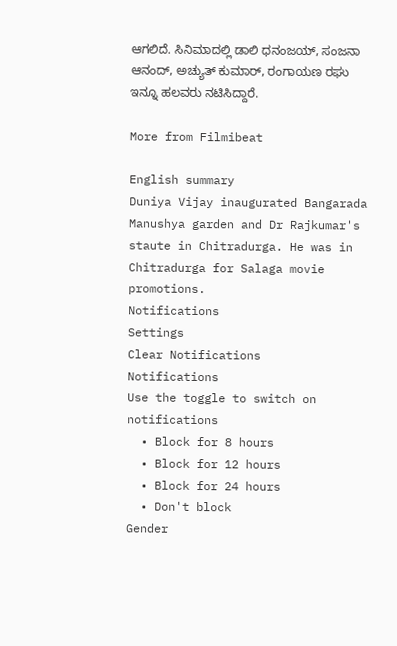ಆಗಲಿದೆ. ಸಿನಿಮಾದಲ್ಲಿ ಡಾಲಿ ಧನಂಜಯ್, ಸಂಜನಾ ಆನಂದ್, ಅಚ್ಯುತ್ ಕುಮಾರ್, ರಂಗಾಯಣ ರಘು ಇನ್ನೂ ಹಲವರು ನಟಿಸಿದ್ದಾರೆ.

More from Filmibeat

English summary
Duniya Vijay inaugurated Bangarada Manushya garden and Dr Rajkumar's staute in Chitradurga. He was in Chitradurga for Salaga movie promotions.
Notifications
Settings
Clear Notifications
Notifications
Use the toggle to switch on notifications
  • Block for 8 hours
  • Block for 12 hours
  • Block for 24 hours
  • Don't block
Gender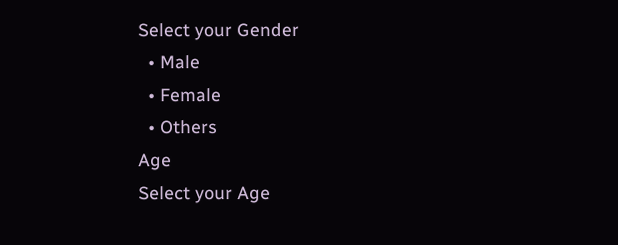Select your Gender
  • Male
  • Female
  • Others
Age
Select your Age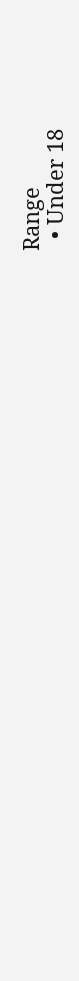Range
  • Under 18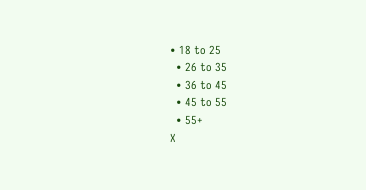• 18 to 25
  • 26 to 35
  • 36 to 45
  • 45 to 55
  • 55+
X